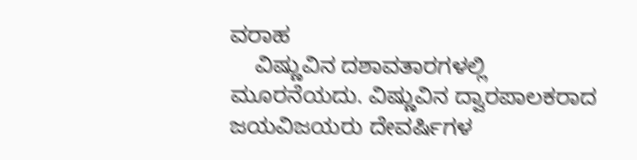ವರಾಹ
    ವಿಷ್ಣುವಿನ ದಶಾವತಾರಗಳಲ್ಲಿ ಮೂರನೆಯದು. ವಿಷ್ಣುವಿನ ದ್ವಾರಪಾಲಕರಾದ ಜಯವಿಜಯರು ದೇವರ್ಷಿಗಳ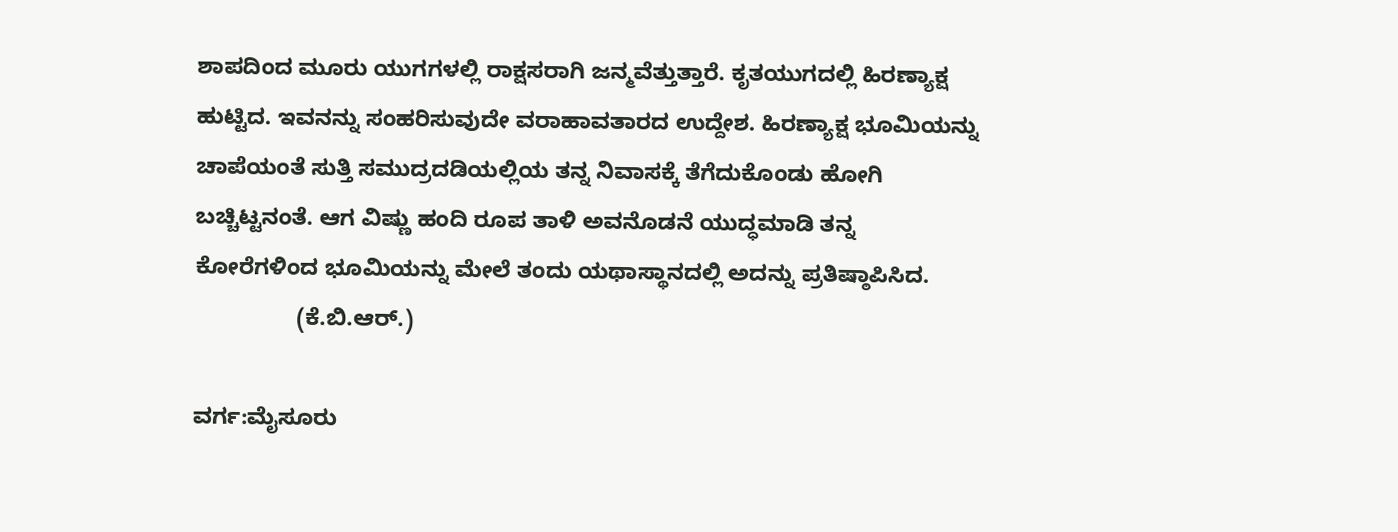ಶಾಪದಿಂದ ಮೂರು ಯುಗಗಳಲ್ಲಿ ರಾಕ್ಷಸರಾಗಿ ಜನ್ಮವೆತ್ತುತ್ತಾರೆ. ಕೃತಯುಗದಲ್ಲಿ ಹಿರಣ್ಯಾಕ್ಷ ಹುಟ್ಟಿದ. ಇವನನ್ನು ಸಂಹರಿಸುವುದೇ ವರಾಹಾವತಾರದ ಉದ್ದೇಶ. ಹಿರಣ್ಯಾಕ್ಷ ಭೂಮಿಯನ್ನು ಚಾಪೆಯಂತೆ ಸುತ್ತಿ ಸಮುದ್ರದಡಿಯಲ್ಲಿಯ ತನ್ನ ನಿವಾಸಕ್ಕೆ ತೆಗೆದುಕೊಂಡು ಹೋಗಿ ಬಚ್ಚಿಟ್ಟನಂತೆ. ಆಗ ವಿಷ್ಣು ಹಂದಿ ರೂಪ ತಾಳಿ ಅವನೊಡನೆ ಯುದ್ಧಮಾಡಿ ತನ್ನ ಕೋರೆಗಳಿಂದ ಭೂಮಿಯನ್ನು ಮೇಲೆ ತಂದು ಯಥಾಸ್ಥಾನದಲ್ಲಿ ಅದನ್ನು ಪ್ರತಿಷ್ಠಾಪಿಸಿದ.
                (ಕೆ.ಬಿ.ಆರ್.)

ವರ್ಗ:ಮೈಸೂರು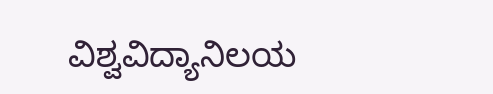ವಿಶ್ವವಿದ್ಯಾನಿಲಯ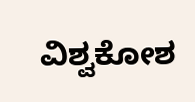ವಿಶ್ವಕೋಶ